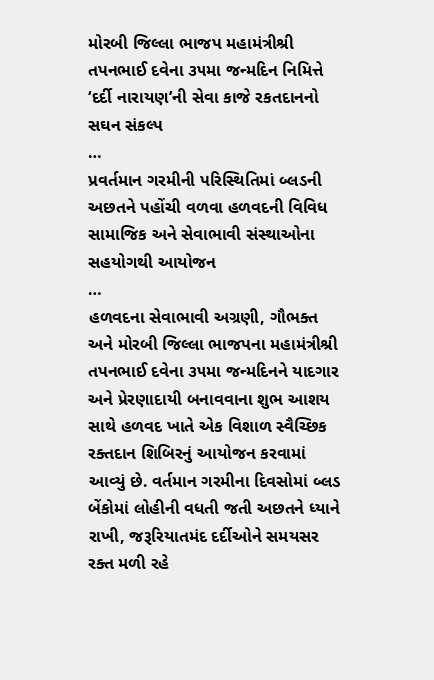મોરબી જિલ્લા ભાજપ મહામંત્રીશ્રી તપનભાઈ દવેના ૩૫મા જન્મદિન નિમિત્તે ‘દર્દી નારાયણ’ની સેવા કાજે રકતદાનનો સઘન સંકલ્પ
…
પ્રવર્તમાન ગરમીની પરિસ્થિતિમાં બ્લડની અછતને પહોંચી વળવા હળવદની વિવિધ સામાજિક અને સેવાભાવી સંસ્થાઓના સહયોગથી આયોજન
…
હળવદના સેવાભાવી અગ્રણી, ગૌભક્ત અને મોરબી જિલ્લા ભાજપના મહામંત્રીશ્રી તપનભાઈ દવેના ૩૫મા જન્મદિનને યાદગાર અને પ્રેરણાદાયી બનાવવાના શુભ આશય સાથે હળવદ ખાતે એક વિશાળ સ્વૈચ્છિક રક્તદાન શિબિરનું આયોજન કરવામાં આવ્યું છે. વર્તમાન ગરમીના દિવસોમાં બ્લડ બેંકોમાં લોહીની વધતી જતી અછતને ધ્યાને રાખી, જરૂરિયાતમંદ દર્દીઓને સમયસર રક્ત મળી રહે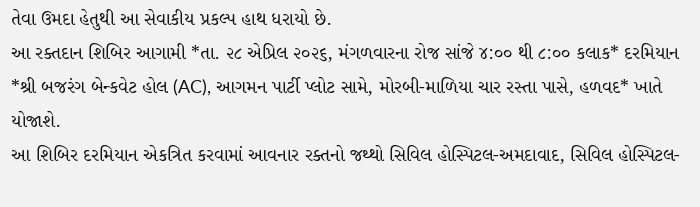તેવા ઉમદા હેતુથી આ સેવાકીય પ્રકલ્પ હાથ ધરાયો છે.
આ રક્તદાન શિબિર આગામી *તા. ૨૮ એપ્રિલ ૨૦૨૬, મંગળવારના રોજ સાંજે ૪:૦૦ થી ૮:૦૦ કલાક* દરમિયાન *શ્રી બજરંગ બેન્કવેટ હોલ (AC), આગમન પાર્ટી પ્લોટ સામે, મોરબી-માળિયા ચાર રસ્તા પાસે, હળવદ* ખાતે યોજાશે.
આ શિબિર દરમિયાન એકત્રિત કરવામાં આવનાર રક્તનો જથ્થો સિવિલ હોસ્પિટલ-અમદાવાદ, સિવિલ હોસ્પિટલ-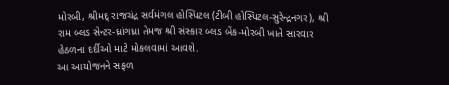મોરબી, શ્રીમદ્ રાજચંદ્ર સર્વમંગલ હોસ્પિટલ (ટીબી હોસ્પિટલ-સુરેન્દ્રનગર), શ્રી રામ બ્લડ સેન્ટર-ધ્રાંગધ્રા તેમજ શ્રી સંસ્કાર બ્લડ બેંક-મોરબી ખાતે સારવાર હેઠળના દર્દીઓ માટે મોકલવામાં આવશે.
આ આયોજનને સફળ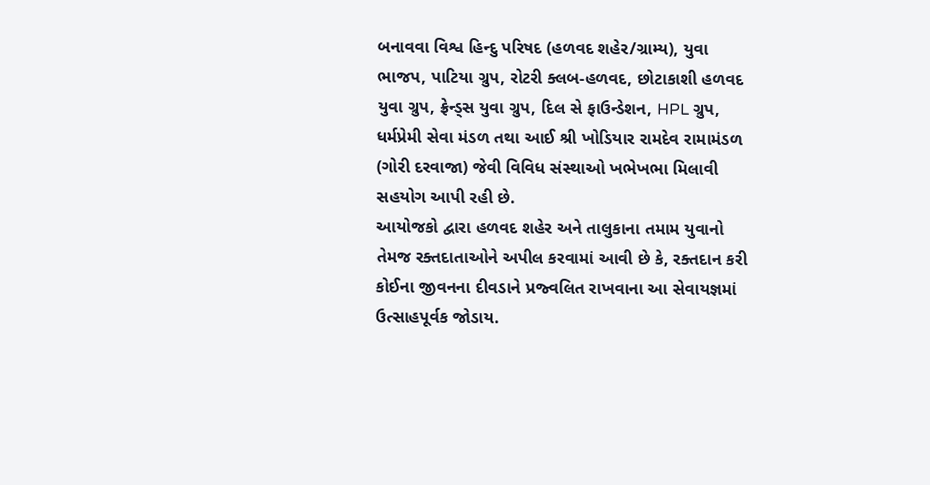બનાવવા વિશ્વ હિન્દુ પરિષદ (હળવદ શહેર/ગ્રામ્ય), યુવા ભાજપ, પાટિયા ગ્રુપ, રોટરી ક્લબ-હળવદ, છોટાકાશી હળવદ યુવા ગ્રુપ, ફ્રેન્ડ્સ યુવા ગ્રુપ, દિલ સે ફાઉન્ડેશન, HPL ગ્રુપ, ધર્મપ્રેમી સેવા મંડળ તથા આઈ શ્રી ખોડિયાર રામદેવ રામામંડળ (ગોરી દરવાજા) જેવી વિવિધ સંસ્થાઓ ખભેખભા મિલાવી સહયોગ આપી રહી છે.
આયોજકો દ્વારા હળવદ શહેર અને તાલુકાના તમામ યુવાનો તેમજ રક્તદાતાઓને અપીલ કરવામાં આવી છે કે, રક્તદાન કરી કોઈના જીવનના દીવડાને પ્રજ્વલિત રાખવાના આ સેવાયજ્ઞમાં ઉત્સાહપૂર્વક જોડાય.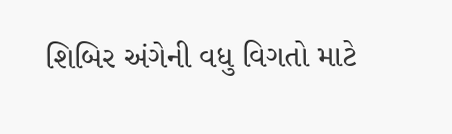શિબિર અંગેની વધુ વિગતો માટે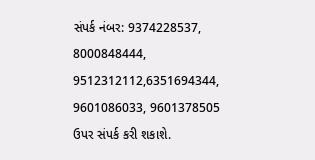સંપર્ક નંબર: 9374228537, 8000848444, 9512312112,6351694344, 9601086033, 9601378505 ઉપર સંપર્ક કરી શકાશે.